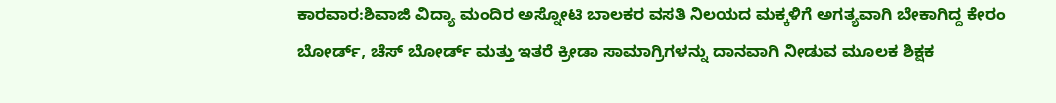ಕಾರವಾರ:ಶಿವಾಜಿ ವಿದ್ಯಾ ಮಂದಿರ ಅಸ್ನೋಟಿ ಬಾಲಕರ ವಸತಿ ನಿಲಯದ ಮಕ್ಕಳಿಗೆ ಅಗತ್ಯವಾಗಿ ಬೇಕಾಗಿದ್ದ ಕೇರಂ ಬೋರ್ಡ್, ಚೆಸ್ ಬೋರ್ಡ್ ಮತ್ತು ಇತರೆ ಕ್ರೀಡಾ ಸಾಮಾಗ್ರಿಗಳನ್ನು ದಾನವಾಗಿ ನೀಡುವ ಮೂಲಕ ಶಿಕ್ಷಕ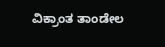ವಿಕ್ರಾಂತ ತಾಂಡೇಲ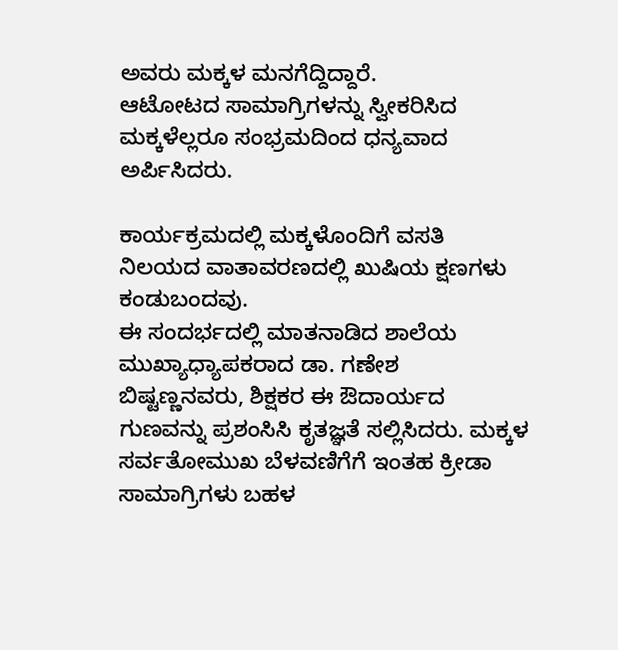ಅವರು ಮಕ್ಕಳ ಮನಗೆದ್ದಿದ್ದಾರೆ.
ಆಟೋಟದ ಸಾಮಾಗ್ರಿಗಳನ್ನು ಸ್ವೀಕರಿಸಿದ ಮಕ್ಕಳೆಲ್ಲರೂ ಸಂಭ್ರಮದಿಂದ ಧನ್ಯವಾದ ಅರ್ಪಿಸಿದರು.

ಕಾರ್ಯಕ್ರಮದಲ್ಲಿ ಮಕ್ಕಳೊಂದಿಗೆ ವಸತಿ ನಿಲಯದ ವಾತಾವರಣದಲ್ಲಿ ಖುಷಿಯ ಕ್ಷಣಗಳು ಕಂಡುಬಂದವು.
ಈ ಸಂದರ್ಭದಲ್ಲಿ ಮಾತನಾಡಿದ ಶಾಲೆಯ ಮುಖ್ಯಾಧ್ಯಾಪಕರಾದ ಡಾ. ಗಣೇಶ ಬಿಷ್ಟಣ್ಣನವರು, ಶಿಕ್ಷಕರ ಈ ಔದಾರ್ಯದ ಗುಣವನ್ನು ಪ್ರಶಂಸಿಸಿ ಕೃತಜ್ಞತೆ ಸಲ್ಲಿಸಿದರು. ಮಕ್ಕಳ ಸರ್ವತೋಮುಖ ಬೆಳವಣಿಗೆಗೆ ಇಂತಹ ಕ್ರೀಡಾ ಸಾಮಾಗ್ರಿಗಳು ಬಹಳ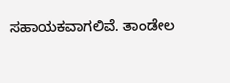ಸಹಾಯಕವಾಗಲಿವೆ. ತಾಂಡೇಲ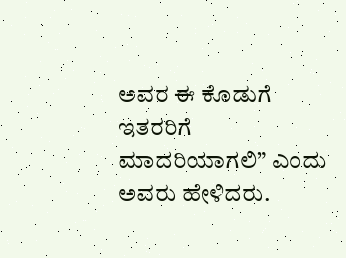ಅವರ ಈ ಕೊಡುಗೆ ಇತರರಿಗೆ ಮಾದರಿಯಾಗಲಿ” ಎಂದು ಅವರು ಹೇಳಿದರು.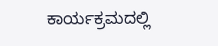ಕಾರ್ಯಕ್ರಮದಲ್ಲಿ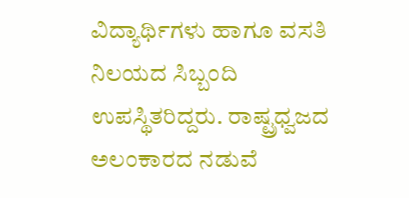ವಿದ್ಯಾರ್ಥಿಗಳು ಹಾಗೂ ವಸತಿ ನಿಲಯದ ಸಿಬ್ಬಂದಿ ಉಪಸ್ಥಿತರಿದ್ದರು. ರಾಷ್ಟ್ರಧ್ವಜದ ಅಲಂಕಾರದ ನಡುವೆ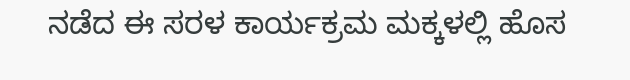ನಡೆದ ಈ ಸರಳ ಕಾರ್ಯಕ್ರಮ ಮಕ್ಕಳಲ್ಲಿ ಹೊಸ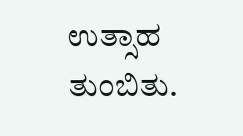ಉತ್ಸಾಹ ತುಂಬಿತು.